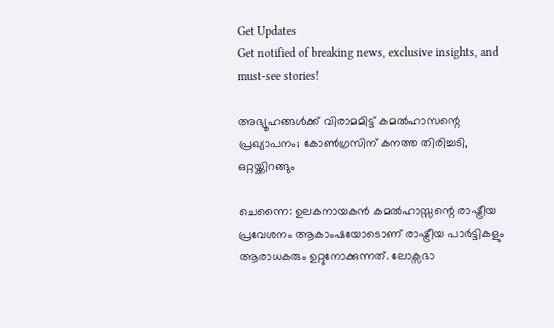Get Updates
Get notified of breaking news, exclusive insights, and must-see stories!

അഭ്യൂഹങ്ങൾക്ക് വിരാമമിട്ട് കമൽഹാസന്റെ പ്രഖ്യാപനം; കോൺഗ്രസിന് കനത്ത തിരിച്ചടി, ഒറ്റയ്ക്കിറങ്ങും

ചെന്നൈ: ഉലകനായകൻ കമൽഹാസ്സന്റെ രാഷ്ട്രീയ പ്രവേശനം ആകാംഷയോടൊണ് രാഷ്ട്രീയ പാർട്ടികളും ആരാധകരും ഉറ്റുനോക്കുന്നത്. ലോക്സഭാ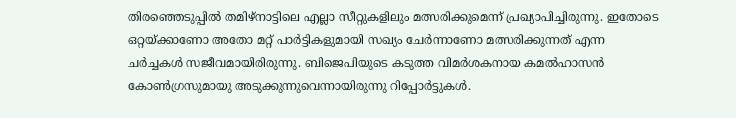തിരഞ്ഞെടുപ്പിൽ തമിഴ്നാട്ടിലെ എല്ലാ സീറ്റുകളിലും മത്സരിക്കുമെന്ന് പ്രഖ്യാപിച്ചിരുന്നു. ഇതോടെ ഒറ്റയ്ക്കാണോ അതോ മറ്റ് പാർട്ടികളുമായി സഖ്യം ചേർന്നാണോ മത്സരിക്കുന്നത് എന്ന ചർച്ചകൾ സജീവമായിരിരുന്നു. ബിജെപിയുടെ കടുത്ത വിമർശകനായ കമൽഹാസൻ കോൺഗ്രസുമായു അടുക്കുന്നുവെന്നായിരുന്നു റിപ്പോർട്ടുകൾ.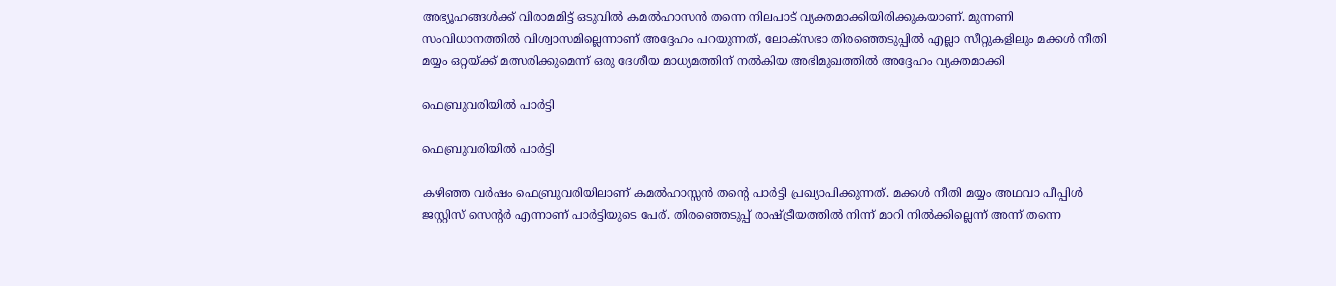അഭ്യൂഹങ്ങൾക്ക് വിരാമമിട്ട് ഒടുവിൽ കമൽഹാസൻ തന്നെ നിലപാട് വ്യക്തമാക്കിയിരിക്കുകയാണ്. മുന്നണി സംവിധാനത്തിൽ വിശ്വാസമില്ലെന്നാണ് അദ്ദേഹം പറയുന്നത്, ലോക്സഭാ തിരഞ്ഞെടുപ്പിൽ എല്ലാ സീറ്റുകളിലും മക്കൾ നീതി മയ്യം ഒറ്റയ്ക്ക് മത്സരിക്കുമെന്ന് ഒരു ദേശീയ മാധ്യമത്തിന് നൽകിയ അഭിമുഖത്തിൽ അദ്ദേഹം വ്യക്തമാക്കി

ഫെബ്രുവരിയിൽ പാർട്ടി

ഫെബ്രുവരിയിൽ പാർട്ടി

കഴിഞ്ഞ വർഷം ഫെബ്രുവരിയിലാണ് കമൽഹാസ്സൻ തന്റെ പാർട്ടി പ്രഖ്യാപിക്കുന്നത്. മക്കൾ നീതി മയ്യം അഥവാ പീപ്പിൾ ജസ്റ്റിസ് സെന്റർ എന്നാണ് പാർട്ടിയുടെ പേര്. തിരഞ്ഞെടുപ്പ് രാഷ്ട്രീയത്തിൽ നിന്ന് മാറി നിൽക്കില്ലെന്ന് അന്ന് തന്നെ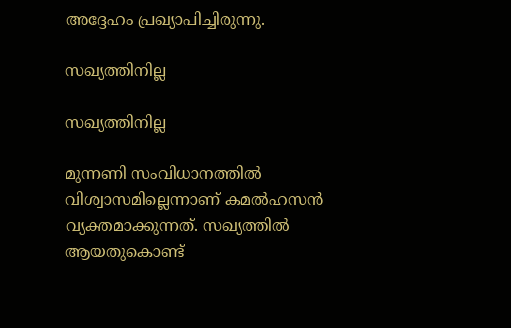അദ്ദേഹം പ്രഖ്യാപിച്ചിരുന്നു.

സഖ്യത്തിനില്ല

സഖ്യത്തിനില്ല

മുന്നണി സംവിധാനത്തിൽ വിശ്വാസമില്ലെന്നാണ് കമൽഹസൻ വ്യക്തമാക്കുന്നത്. സഖ്യത്തിൽ ആയതുകൊണ്ട്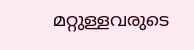മറ്റുള്ളവരുടെ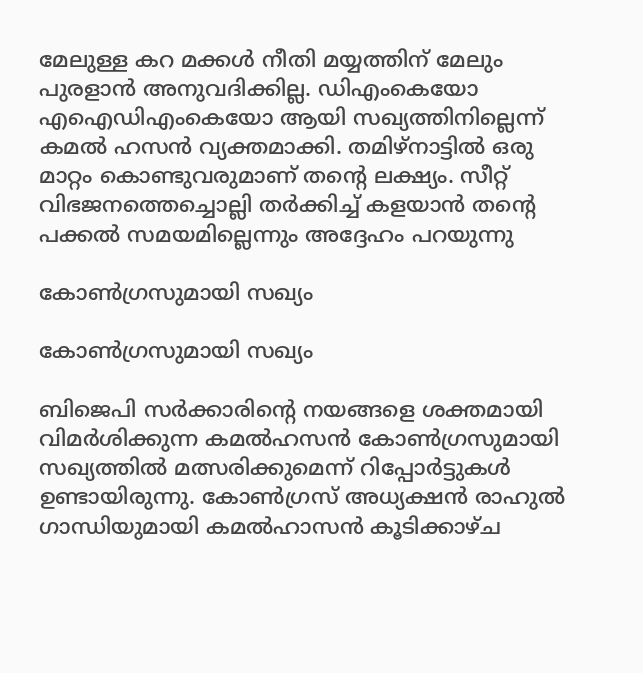മേലുള്ള കറ മക്കൾ നീതി മയ്യത്തിന് മേലും പുരളാൻ അനുവദിക്കില്ല. ഡിഎംകെയോ എഐഡിഎംകെയോ ആയി സഖ്യത്തിനില്ലെന്ന് കമൽ ഹസൻ വ്യക്തമാക്കി. തമിഴ്നാട്ടിൽ ഒരു മാറ്റം കൊണ്ടുവരുമാണ് തന്റെ ലക്ഷ്യം. സീറ്റ് വിഭജനത്തെച്ചൊല്ലി തർക്കിച്ച് കളയാൻ തന്റെ പക്കൽ സമയമില്ലെന്നും അദ്ദേഹം പറയുന്നു

കോൺഗ്രസുമായി സഖ്യം

കോൺഗ്രസുമായി സഖ്യം

ബിജെപി സർക്കാരിന്റെ നയങ്ങളെ ശക്തമായി വിമർശിക്കുന്ന കമൽ‌ഹസൻ കോൺഗ്രസുമായി സഖ്യത്തിൽ മത്സരിക്കുമെന്ന് റിപ്പോർട്ടുകൾ ഉണ്ടായിരുന്നു. കോൺഗ്രസ് അധ്യക്ഷൻ രാഹുൽ ഗാന്ധിയുമായി കമൽഹാസൻ കൂടിക്കാഴ്ച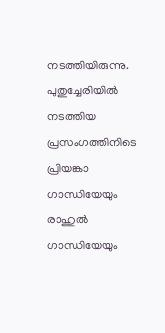നടത്തിയിരുന്നു. പുതുച്ചേരിയിൽ നടത്തിയ പ്രസംഗത്തിനിടെ പ്രിയങ്കാ ഗാന്ധിയേയും രാഹുൽ ഗാന്ധിയേയും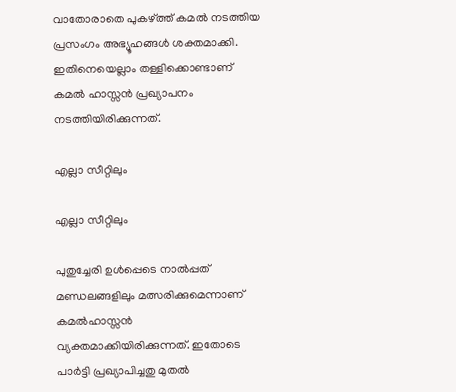വാതോരാതെ പുകഴ്ത്ത് കമൽ നടത്തിയ പ്രസംഗം അഭ്യൂഹങ്ങൾ ശക്തമാക്കി. ഇതിനെയെല്ലാം തള്ളിക്കൊണ്ടാണ് കമൽ ഹാസ്സൻ പ്രഖ്യാപനം നടത്തിയിരിക്കുന്നത്.

എല്ലാ സീറ്റിലും

എല്ലാ സീറ്റിലും

പുതുച്ചേരി ഉൾപ്പെടെ നാൽപ്പത് മണ്ഡലങ്ങളിലും മത്സരിക്കുമെന്നാണ് കമൽഹാസ്സൻ വ്യക്തമാക്കിയിരിക്കുന്നത്. ഇതോടെ പാർട്ടി പ്രഖ്യാപിച്ചതു മുതൽ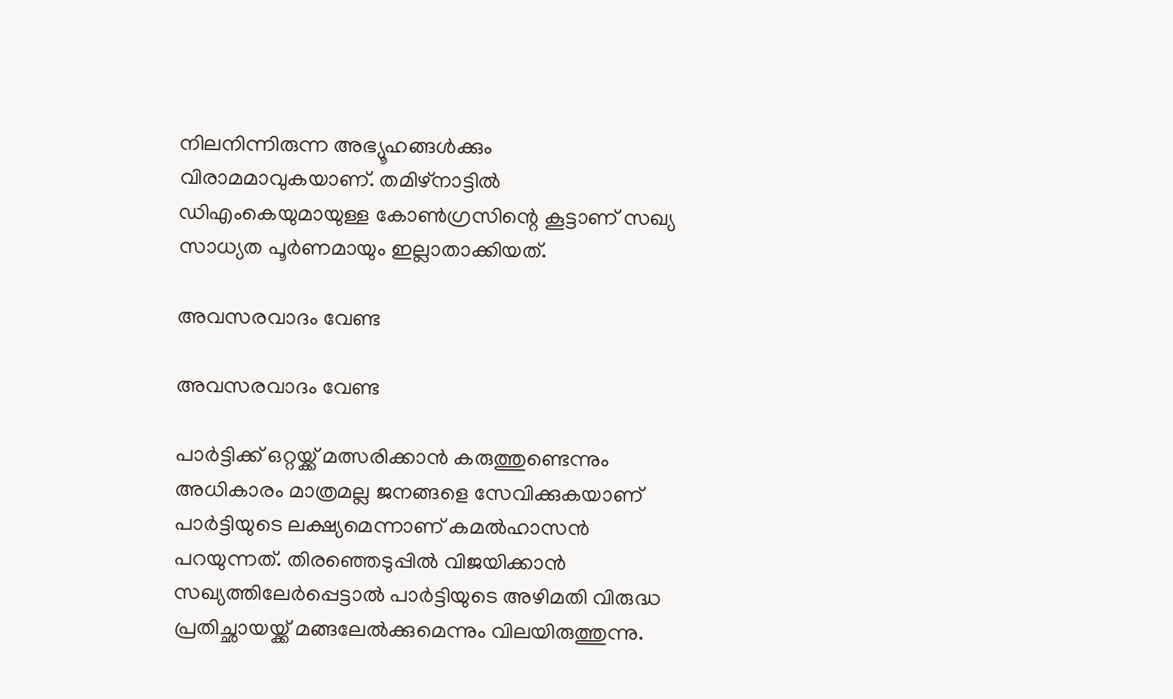നിലനിന്നിരുന്ന അഭ്യൂഹങ്ങൾക്കും വിരാമമാവുകയാണ്. തമിഴ്നാട്ടിൽ ഡിഎംകെയുമായുള്ള കോൺഗ്രസിന്റെ കൂട്ടാണ് സഖ്യ സാധ്യത പൂർണമായും ഇല്ലാതാക്കിയത്.

അവസരവാദം വേണ്ട

അവസരവാദം വേണ്ട

പാർട്ടിക്ക് ഒറ്റയ്ക്ക് മത്സരിക്കാൻ കരുത്തുണ്ടെന്നും അധികാരം മാത്രമല്ല ജനങ്ങളെ സേവിക്കുകയാണ് പാർട്ടിയുടെ ലക്ഷ്യമെന്നാണ് കമൽഹാസൻ പറയുന്നത്. തിരഞ്ഞെടുപ്പിൽ വിജയിക്കാൻ സഖ്യത്തിലേർപ്പെട്ടാൽ പാർട്ടിയുടെ അഴിമതി വിരുദ്ധ പ്രതിച്ഛായയ്ക്ക് മങ്ങലേൽക്കുമെന്നും വിലയിരുത്തുന്നു.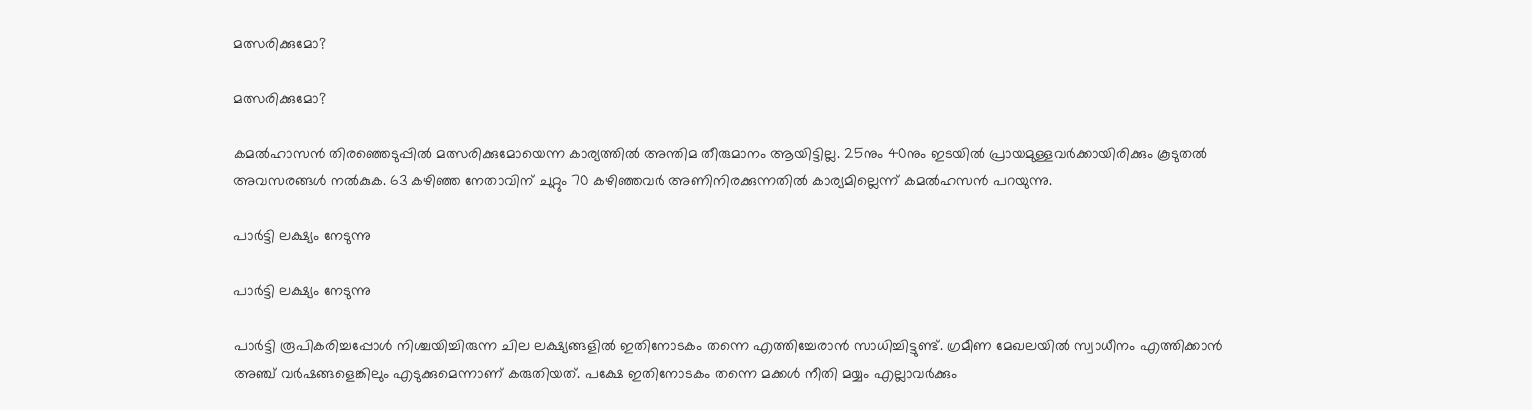മത്സരിക്കുമോ?

മത്സരിക്കുമോ?

കമൽഹാസൻ തിരഞ്ഞെടുപ്പിൽ മത്സരിക്കുമോയെന്ന കാര്യത്തിൽ അന്തിമ തീരുമാനം ആയിട്ടില്ല. 25നും 40നും ഇടയിൽ പ്രായമുള്ളവർക്കായിരിക്കും കൂടുതൽ അവസരങ്ങൾ നൽകുക. 63 കഴിഞ്ഞ നേതാവിന് ചുറ്റും 70 കഴിഞ്ഞവർ അണിനിരക്കുന്നതിൽ കാര്യമില്ലെന്ന് കമൽഹസൻ പറയുന്നു.

പാർട്ടി ലക്ഷ്യം നേടുന്നു

പാർട്ടി ലക്ഷ്യം നേടുന്നു

പാർട്ടി രൂപികരിച്ചപ്പോൾ നിശ്ചയിച്ചിരുന്ന ചില ലക്ഷ്യങ്ങളിൽ ഇതിനോടകം തന്നെ എത്തിച്ചേരാൻ സാധിച്ചിട്ടുണ്ട്. ഗ്രമീണ മേഖലയിൽ സ്വാധീനം എത്തിക്കാൻ അഞ്ച് വർഷങ്ങളെങ്കിലും എടുക്കുമെന്നാണ് കരുതിയത്. പക്ഷേ ഇതിനോടകം തന്നെ മക്കൾ നീതി മയ്യം എല്ലാവർക്കും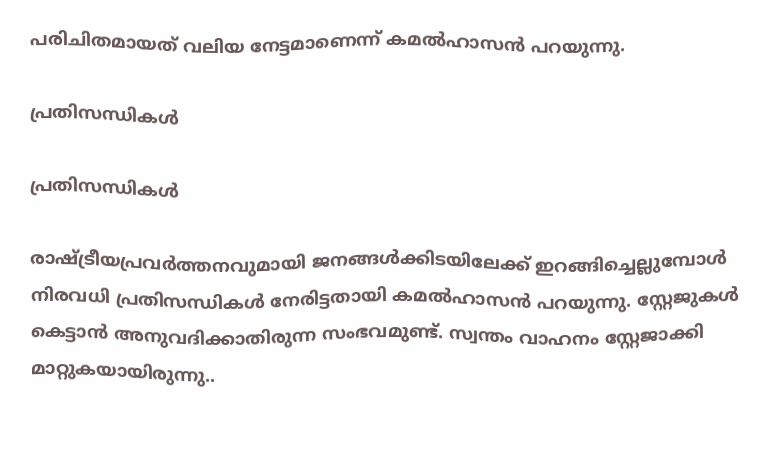പരിചിതമായത് വലിയ നേട്ടമാണെന്ന് കമൽഹാസൻ പറയുന്നു.

പ്രതിസന്ധികൾ

പ്രതിസന്ധികൾ

രാഷ്ട്രീയപ്രവർത്തനവുമായി ജനങ്ങൾക്കിടയിലേക്ക് ഇറങ്ങിച്ചെല്ലുമ്പോൾ നിരവധി പ്രതിസന്ധികൾ നേരിട്ടതായി കമൽഹാസൻ പറയുന്നു. സ്റ്റേജുകൾ കെട്ടാൻ അനുവദിക്കാതിരുന്ന സംഭവമുണ്ട്. സ്വന്തം വാഹനം സ്റ്റേജാക്കി മാറ്റുകയായിരുന്നു..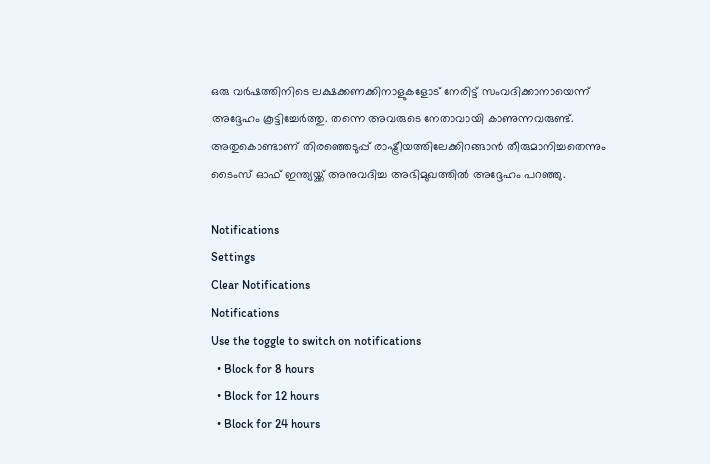ഒരു വർഷത്തിനിടെ ലക്ഷക്കണക്കിനാളുകളോട് നേരിട്ട് സംവദിക്കാനായെന്ന് അദ്ദേഹം കൂട്ടിച്ചേർത്തു. തന്നെ അവരുടെ നേതാവായി കാണുന്നവരുണ്ട്. അതുകൊണ്ടാണ് തിരഞ്ഞെടുപ്പ് രാഷ്ട്രീയത്തിലേക്കിറങ്ങാൻ തീരുമാനിച്ചതെന്നും ടൈംസ് ഓഫ് ഇന്ത്യയ്ക്ക് അനുവദിച്ച അഭിമുഖത്തിൽ അദ്ദേഹം പറഞ്ഞു.

Notifications
Settings
Clear Notifications
Notifications
Use the toggle to switch on notifications
  • Block for 8 hours
  • Block for 12 hours
  • Block for 24 hours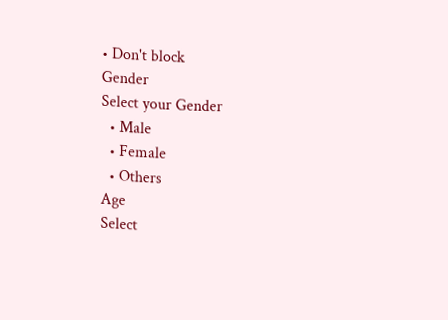• Don't block
Gender
Select your Gender
  • Male
  • Female
  • Others
Age
Select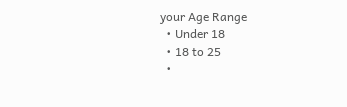your Age Range
  • Under 18
  • 18 to 25
  •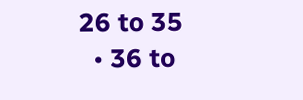26 to 35
  • 36 to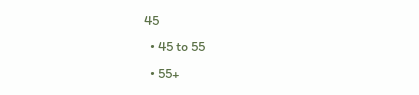45
  • 45 to 55
  • 55+